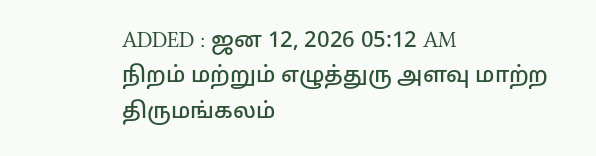ADDED : ஜன 12, 2026 05:12 AM
நிறம் மற்றும் எழுத்துரு அளவு மாற்ற
திருமங்கலம்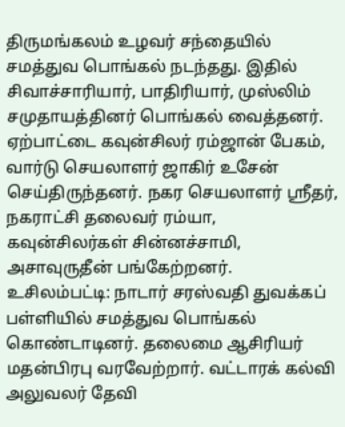திருமங்கலம் உழவர் சந்தையில் சமத்துவ பொங்கல் நடந்தது. இதில் சிவாச்சாரியார், பாதிரியார், முஸ்லிம் சமுதாயத்தினர் பொங்கல் வைத்தனர். ஏற்பாட்டை கவுன்சிலர் ரம்ஜான் பேகம், வார்டு செயலாளர் ஜாகிர் உசேன் செய்திருந்தனர். நகர செயலாளர் ஸ்ரீதர், நகராட்சி தலைவர் ரம்யா, கவுன்சிலர்கள் சின்னச்சாமி, அசாவுருதீன் பங்கேற்றனர்.
உசிலம்பட்டி: நாடார் சரஸ்வதி துவக்கப் பள்ளியில் சமத்துவ பொங்கல் கொண்டாடினர். தலைமை ஆசிரியர் மதன்பிரபு வரவேற்றார். வட்டாரக் கல்வி அலுவலர் தேவி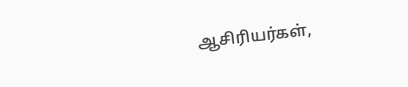ஆசிரியர்கள்,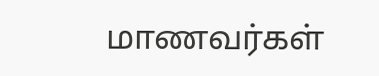மாணவர்கள்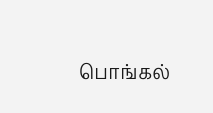பொங்கல்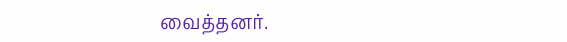வைத்தனர்.